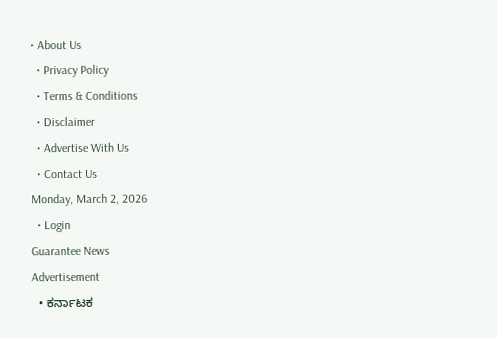• About Us
  • Privacy Policy
  • Terms & Conditions
  • Disclaimer
  • Advertise With Us
  • Contact Us
Monday, March 2, 2026
  • Login
Guarantee News
Advertisement
  • ಕರ್ನಾಟಕ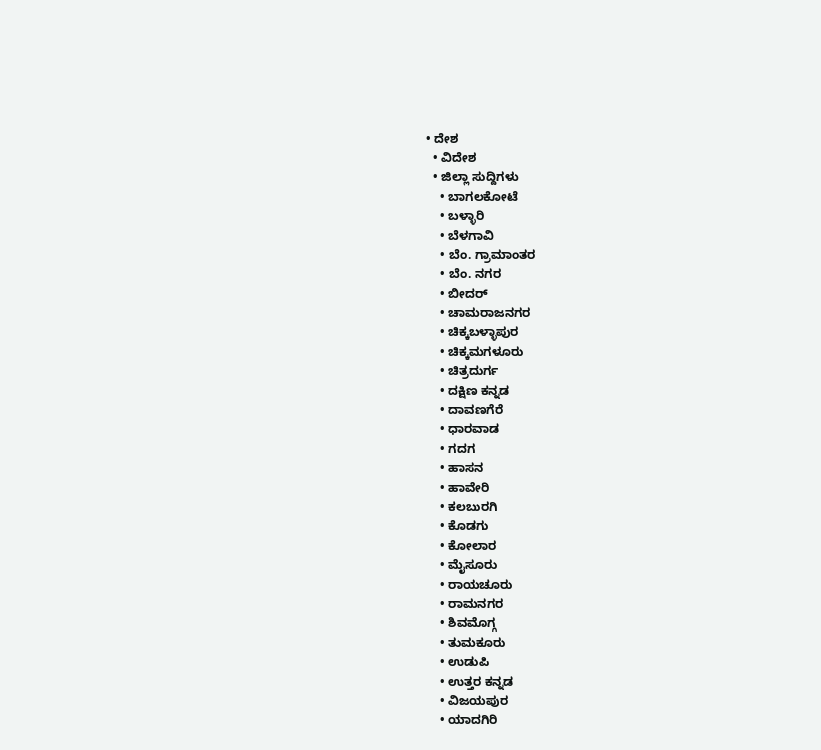• ದೇಶ
  • ವಿದೇಶ
  • ಜಿಲ್ಲಾ ಸುದ್ದಿಗಳು
    • ಬಾಗಲಕೋಟೆ
    • ಬಳ್ಳಾರಿ
    • ಬೆಳಗಾವಿ
    • ಬೆಂ. ಗ್ರಾಮಾಂತರ
    • ಬೆಂ. ನಗರ
    • ಬೀದರ್
    • ಚಾಮರಾಜನಗರ
    • ಚಿಕ್ಕಬಳ್ಳಾಪುರ
    • ಚಿಕ್ಕಮಗಳೂರು
    • ಚಿತ್ರದುರ್ಗ
    • ದಕ್ಷಿಣ ಕನ್ನಡ
    • ದಾವಣಗೆರೆ
    • ಧಾರವಾಡ
    • ಗದಗ
    • ಹಾಸನ
    • ಹಾವೇರಿ
    • ಕಲಬುರಗಿ
    • ಕೊಡಗು
    • ಕೋಲಾರ
    • ಮೈಸೂರು
    • ರಾಯಚೂರು
    • ರಾಮನಗರ
    • ಶಿವಮೊಗ್ಗ
    • ತುಮಕೂರು
    • ಉಡುಪಿ
    • ಉತ್ತರ ಕನ್ನಡ
    • ವಿಜಯಪುರ
    • ಯಾದಗಿರಿ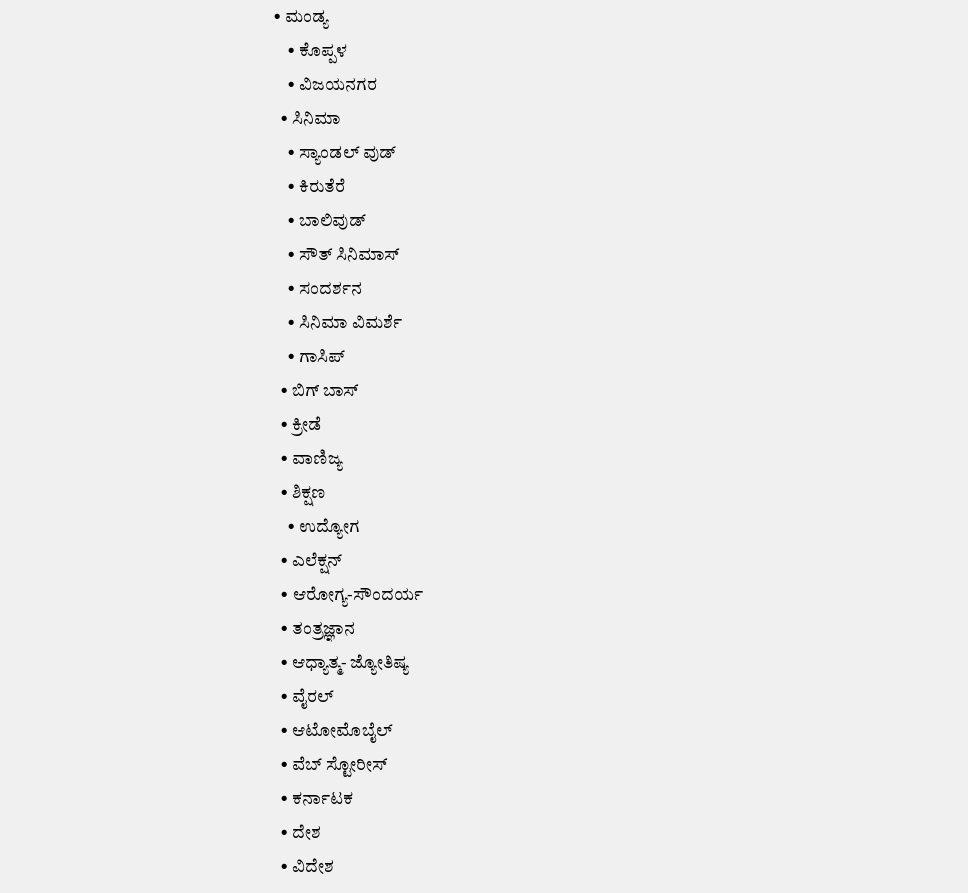• ಮಂಡ್ಯ
    • ಕೊಪ್ಪಳ
    • ವಿಜಯನಗರ
  • ಸಿನಿಮಾ
    • ಸ್ಯಾಂಡಲ್ ವುಡ್
    • ಕಿರುತೆರೆ
    • ಬಾಲಿವುಡ್
    • ಸೌತ್ ಸಿನಿಮಾಸ್
    • ಸಂದರ್ಶನ
    • ಸಿನಿಮಾ ವಿಮರ್ಶೆ
    • ಗಾಸಿಪ್
  • ಬಿಗ್ ಬಾಸ್
  • ಕ್ರೀಡೆ
  • ವಾಣಿಜ್ಯ
  • ಶಿಕ್ಷಣ
    • ಉದ್ಯೋಗ
  • ಎಲೆಕ್ಷನ್
  • ಆರೋಗ್ಯ-ಸೌಂದರ್ಯ
  • ತಂತ್ರಜ್ಞಾನ
  • ಆಧ್ಯಾತ್ಮ- ಜ್ಯೋತಿಷ್ಯ
  • ವೈರಲ್
  • ಆಟೋಮೊಬೈಲ್
  • ವೆಬ್ ಸ್ಟೋರೀಸ್
  • ಕರ್ನಾಟಕ
  • ದೇಶ
  • ವಿದೇಶ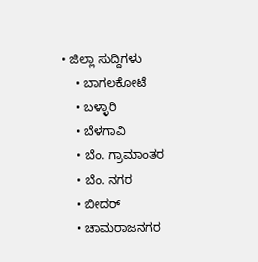• ಜಿಲ್ಲಾ ಸುದ್ದಿಗಳು
    • ಬಾಗಲಕೋಟೆ
    • ಬಳ್ಳಾರಿ
    • ಬೆಳಗಾವಿ
    • ಬೆಂ. ಗ್ರಾಮಾಂತರ
    • ಬೆಂ. ನಗರ
    • ಬೀದರ್
    • ಚಾಮರಾಜನಗರ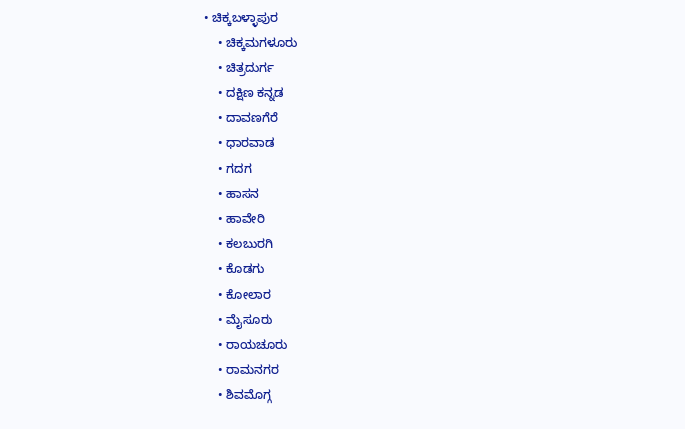• ಚಿಕ್ಕಬಳ್ಳಾಪುರ
    • ಚಿಕ್ಕಮಗಳೂರು
    • ಚಿತ್ರದುರ್ಗ
    • ದಕ್ಷಿಣ ಕನ್ನಡ
    • ದಾವಣಗೆರೆ
    • ಧಾರವಾಡ
    • ಗದಗ
    • ಹಾಸನ
    • ಹಾವೇರಿ
    • ಕಲಬುರಗಿ
    • ಕೊಡಗು
    • ಕೋಲಾರ
    • ಮೈಸೂರು
    • ರಾಯಚೂರು
    • ರಾಮನಗರ
    • ಶಿವಮೊಗ್ಗ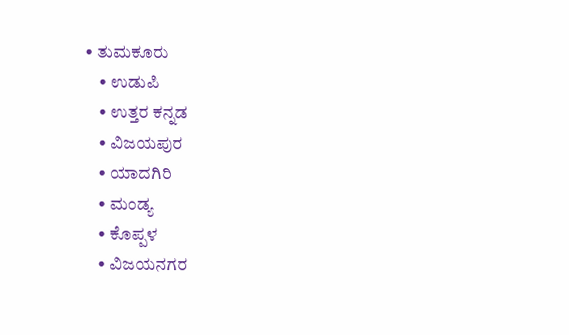• ತುಮಕೂರು
    • ಉಡುಪಿ
    • ಉತ್ತರ ಕನ್ನಡ
    • ವಿಜಯಪುರ
    • ಯಾದಗಿರಿ
    • ಮಂಡ್ಯ
    • ಕೊಪ್ಪಳ
    • ವಿಜಯನಗರ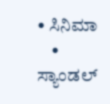• ಸಿನಿಮಾ
    • ಸ್ಯಾಂಡಲ್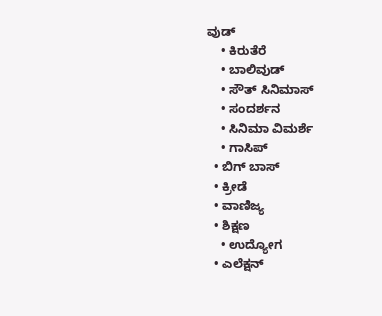ವುಡ್
    • ಕಿರುತೆರೆ
    • ಬಾಲಿವುಡ್
    • ಸೌತ್ ಸಿನಿಮಾಸ್
    • ಸಂದರ್ಶನ
    • ಸಿನಿಮಾ ವಿಮರ್ಶೆ
    • ಗಾಸಿಪ್
  • ಬಿಗ್ ಬಾಸ್
  • ಕ್ರೀಡೆ
  • ವಾಣಿಜ್ಯ
  • ಶಿಕ್ಷಣ
    • ಉದ್ಯೋಗ
  • ಎಲೆಕ್ಷನ್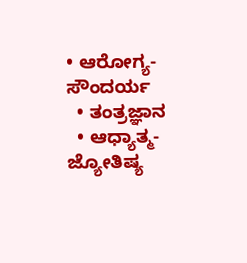• ಆರೋಗ್ಯ-ಸೌಂದರ್ಯ
  • ತಂತ್ರಜ್ಞಾನ
  • ಆಧ್ಯಾತ್ಮ- ಜ್ಯೋತಿಷ್ಯ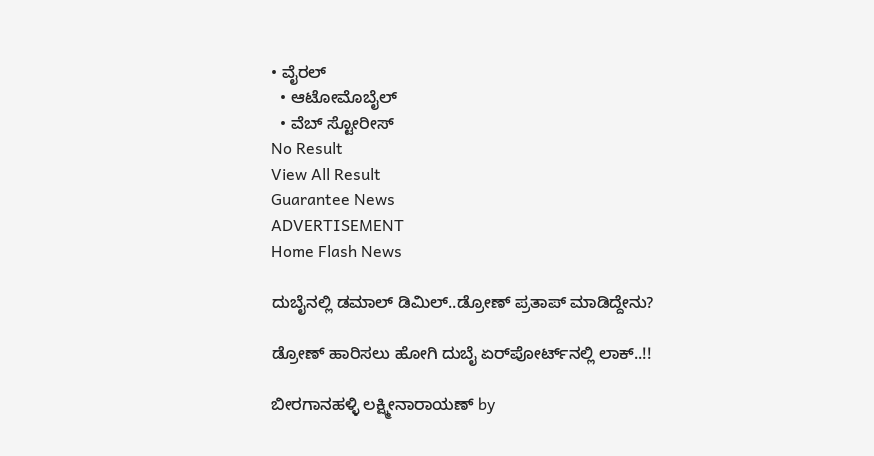• ವೈರಲ್
  • ಆಟೋಮೊಬೈಲ್
  • ವೆಬ್ ಸ್ಟೋರೀಸ್
No Result
View All Result
Guarantee News
ADVERTISEMENT
Home Flash News

ದುಬೈನಲ್ಲಿ ಡಮಾಲ್ ಡಿಮಿಲ್..ಡ್ರೋಣ್ ಪ್ರತಾಪ್ ಮಾಡಿದ್ದೇನು?

ಡ್ರೋಣ್ ಹಾರಿಸಲು ಹೋಗಿ ದುಬೈ ಏರ್‌ಪೋರ್ಟ್‌‌‌ನಲ್ಲಿ ಲಾಕ್..!!

ಬೀರಗಾನಹಳ್ಳಿ ಲಕ್ಷ್ಮೀನಾರಾಯಣ್ by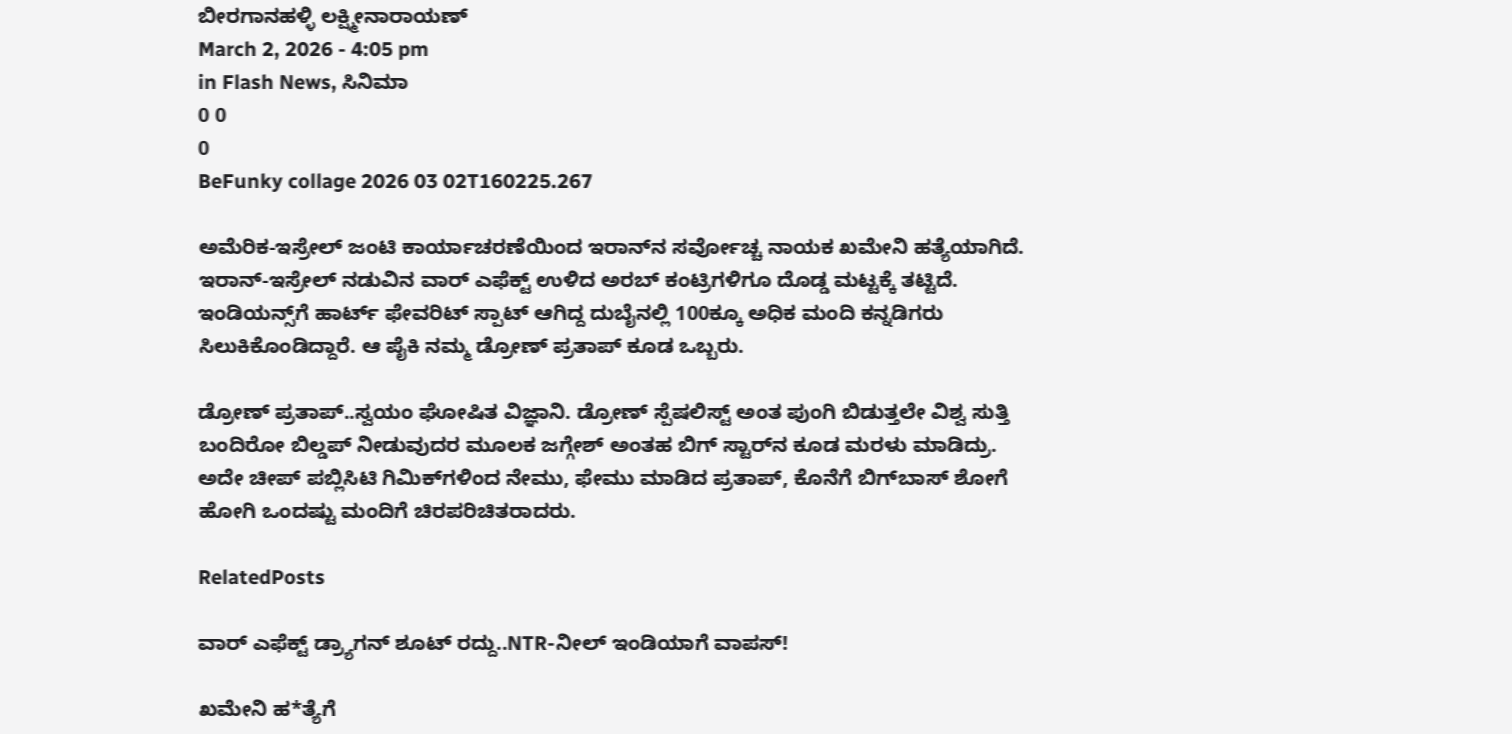ಬೀರಗಾನಹಳ್ಳಿ ಲಕ್ಷ್ಮೀನಾರಾಯಣ್
March 2, 2026 - 4:05 pm
in Flash News, ಸಿನಿಮಾ
0 0
0
BeFunky collage 2026 03 02T160225.267

ಅಮೆರಿಕ-ಇಸ್ರೇಲ್ ಜಂಟಿ ಕಾರ್ಯಾಚರಣೆಯಿಂದ ಇರಾನ್‌ನ ಸರ್ವೋಚ್ಚ ನಾಯಕ ಖಮೇನಿ ಹತ್ಯೆಯಾಗಿದೆ. ಇರಾನ್-ಇಸ್ರೇಲ್ ನಡುವಿನ ವಾರ್‌ ಎಫೆಕ್ಟ್ ಉಳಿದ ಅರಬ್ ಕಂಟ್ರಿಗಳಿಗೂ ದೊಡ್ಡ ಮಟ್ಟಕ್ಕೆ ತಟ್ಟಿದೆ. ಇಂಡಿಯನ್ಸ್‌ಗೆ ಹಾರ್ಟ್ ಫೇವರಿಟ್ ಸ್ಪಾಟ್ ಆಗಿದ್ದ ದುಬೈನಲ್ಲಿ 100ಕ್ಕೂ ಅಧಿಕ ಮಂದಿ ಕನ್ನಡಿಗರು ಸಿಲುಕಿಕೊಂಡಿದ್ದಾರೆ. ಆ ಪೈಕಿ ನಮ್ಮ ಡ್ರೋಣ್ ಪ್ರತಾಪ್ ಕೂಡ ಒಬ್ಬರು.

ಡ್ರೋಣ್ ಪ್ರತಾಪ್..ಸ್ವಯಂ ಘೋಷಿತ ವಿಜ್ಞಾನಿ. ಡ್ರೋಣ್ ಸ್ಪೆಷಲಿಸ್ಟ್ ಅಂತ ಪುಂಗಿ ಬಿಡುತ್ತಲೇ ವಿಶ್ವ ಸುತ್ತಿ ಬಂದಿರೋ ಬಿಲ್ಡಪ್ ನೀಡುವುದರ ಮೂಲಕ ಜಗ್ಗೇಶ್ ಅಂತಹ ಬಿಗ್ ಸ್ಟಾರ್‌‌ನ ಕೂಡ ಮರಳು ಮಾಡಿದ್ರು. ಅದೇ ಚೀಪ್ ಪಬ್ಲಿಸಿಟಿ ಗಿಮಿಕ್‌‌ಗಳಿಂದ ನೇಮು, ಫೇಮು ಮಾಡಿದ ಪ್ರತಾಪ್, ಕೊನೆಗೆ ಬಿಗ್‌ಬಾಸ್‌ ಶೋಗೆ ಹೋಗಿ ಒಂದಷ್ಟು ಮಂದಿಗೆ ಚಿರಪರಿಚಿತರಾದರು.

RelatedPosts

ವಾರ್ ಎಫೆಕ್ಟ್ ಡ್ರ್ಯಾಗನ್ ಶೂಟ್ ರದ್ದು..NTR-ನೀಲ್ ಇಂಡಿಯಾಗೆ ವಾಪಸ್!

ಖಮೇನಿ ಹ*ತ್ಯೆಗೆ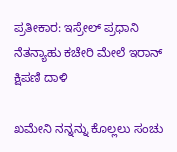ಪ್ರತೀಕಾರ: ಇಸ್ರೇಲ್‌ ಪ್ರಧಾನಿ ನೆತನ್ಯಾಹು ಕಚೇರಿ ಮೇಲೆ ಇರಾನ್ ಕ್ಷಿಪಣಿ ದಾಳಿ

ಖಮೇನಿ ನನ್ನನ್ನು ಕೊಲ್ಲಲು ಸಂಚು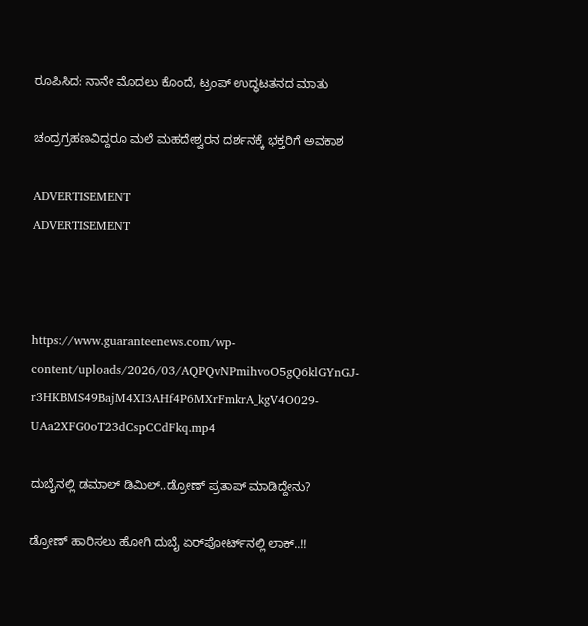ರೂಪಿಸಿದ: ನಾನೇ ಮೊದಲು ಕೊಂದೆ, ಟ್ರಂಪ್‌ ಉದ್ಧಟತನದ ಮಾತು

ಚಂದ್ರಗ್ರಹಣವಿದ್ದರೂ ಮಲೆ ಮಹದೇಶ್ವರನ ದರ್ಶನಕ್ಕೆ ಭಕ್ತರಿಗೆ ಅವಕಾಶ

ADVERTISEMENT
ADVERTISEMENT



https://www.guaranteenews.com/wp-content/uploads/2026/03/AQPQvNPmihvoO5gQ6klGYnGJ-r3HKBMS49BajM4XI3AHf4P6MXrFmkrA_kgV4O029-UAa2XFG0oT23dCspCCdFkq.mp4

ದುಬೈನಲ್ಲಿ ಡಮಾಲ್ ಡಿಮಿಲ್..ಡ್ರೋಣ್ ಪ್ರತಾಪ್ ಮಾಡಿದ್ದೇನು?

ಡ್ರೋಣ್ ಹಾರಿಸಲು ಹೋಗಿ ದುಬೈ ಏರ್‌ಪೋರ್ಟ್‌‌‌ನಲ್ಲಿ ಲಾಕ್..!!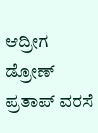ಆದ್ರೀಗ ಡ್ರೋಣ್ ಪ್ರತಾಪ್ ವರಸೆ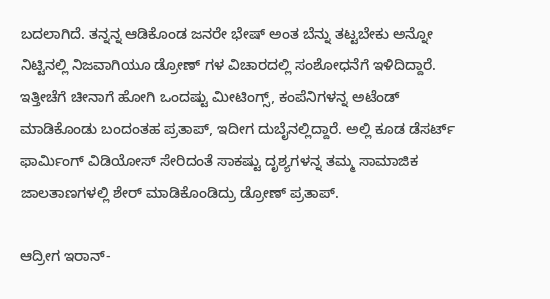ಬದಲಾಗಿದೆ. ತನ್ನನ್ನ ಆಡಿಕೊಂಡ ಜನರೇ ಭೇಷ್ ಅಂತ ಬೆನ್ನು ತಟ್ಟಬೇಕು ಅನ್ನೋ ನಿಟ್ಟಿನಲ್ಲಿ ನಿಜವಾಗಿಯೂ ಡ್ರೋಣ್ ಗಳ ವಿಚಾರದಲ್ಲಿ ಸಂಶೋಧನೆಗೆ ಇಳಿದಿದ್ದಾರೆ. ಇತ್ತೀಚೆಗೆ ಚೀನಾಗೆ ಹೋಗಿ ಒಂದಷ್ಟು ಮೀಟಿಂಗ್ಸ್, ಕಂಪೆನಿಗಳನ್ನ ಅಟೆಂಡ್ ಮಾಡಿಕೊಂಡು ಬಂದಂತಹ ಪ್ರತಾಪ್, ಇದೀಗ ದುಬೈನಲ್ಲಿದ್ದಾರೆ. ಅಲ್ಲಿ ಕೂಡ ಡೆಸರ್ಟ್ ಫಾರ್ಮಿಂಗ್ ವಿಡಿಯೋಸ್ ಸೇರಿದಂತೆ ಸಾಕಷ್ಟು ದೃಶ್ಯಗಳನ್ನ ತಮ್ಮ ಸಾಮಾಜಿಕ ಜಾಲತಾಣಗಳಲ್ಲಿ ಶೇರ್ ಮಾಡಿಕೊಂಡಿದ್ರು ಡ್ರೋಣ್ ಪ್ರತಾಪ್.

ಆದ್ರೀಗ ಇರಾನ್-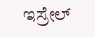ಇಸ್ರೇಲ್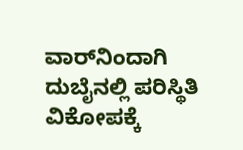ವಾರ್‌ನಿಂದಾಗಿ ದುಬೈನಲ್ಲಿ ಪರಿಸ್ಥಿತಿ ವಿಕೋಪಕ್ಕೆ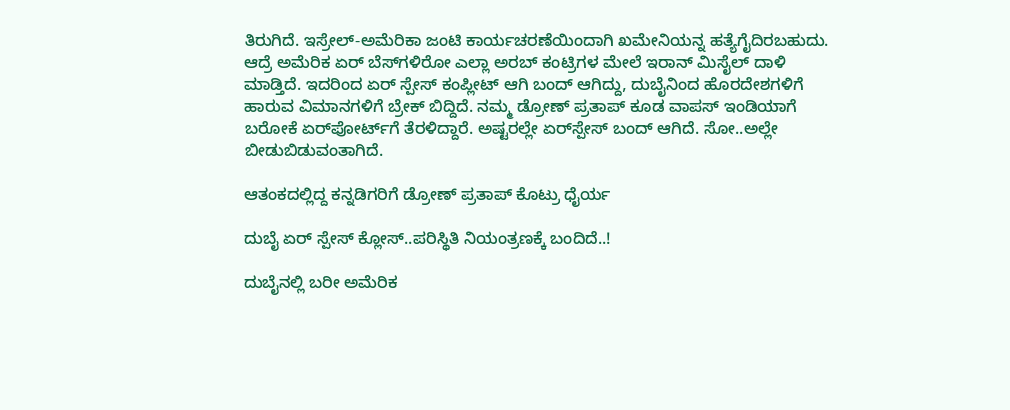ತಿರುಗಿದೆ. ಇಸ್ರೇಲ್-ಅಮೆರಿಕಾ ಜಂಟಿ ಕಾರ್ಯಚರಣೆಯಿಂದಾಗಿ ಖಮೇನಿಯನ್ನ ಹತ್ಯೆಗೈದಿರಬಹುದು. ಆದ್ರೆ ಅಮೆರಿಕ ಏರ್ ಬೆಸ್‌‌ಗಳಿರೋ ಎಲ್ಲಾ ಅರಬ್ ಕಂಟ್ರಿಗಳ ಮೇಲೆ ಇರಾನ್ ಮಿಸೈಲ್ ದಾಳಿ ಮಾಡ್ತಿದೆ. ಇದರಿಂದ ಏರ್ ಸ್ಪೇಸ್ ಕಂಪ್ಲೀಟ್ ಆಗಿ ಬಂದ್ ಆಗಿದ್ದು, ದುಬೈನಿಂದ ಹೊರದೇಶಗಳಿಗೆ ಹಾರುವ ವಿಮಾನಗಳಿಗೆ ಬ್ರೇಕ್ ಬಿದ್ದಿದೆ. ನಮ್ಮ ಡ್ರೋಣ್ ಪ್ರತಾಪ್ ಕೂಡ ವಾಪಸ್ ಇಂಡಿಯಾಗೆ ಬರೋಕೆ ಏರ್‌ಪೋರ್ಟ್‌‌ಗೆ ತೆರಳಿದ್ದಾರೆ. ಅಷ್ಟರಲ್ಲೇ ಏರ್‌‌ಸ್ಪೇಸ್ ಬಂದ್ ಆಗಿದೆ. ಸೋ..ಅಲ್ಲೇ ಬೀಡುಬಿಡುವಂತಾಗಿದೆ.

ಆತಂಕದಲ್ಲಿದ್ದ ಕನ್ನಡಿಗರಿಗೆ ಡ್ರೋಣ್ ಪ್ರತಾಪ್ ಕೊಟ್ರು ಧೈರ್ಯ

ದುಬೈ ಏರ್ ಸ್ಪೇಸ್ ಕ್ಲೋಸ್..ಪರಿಸ್ಥಿತಿ ನಿಯಂತ್ರಣಕ್ಕೆ ಬಂದಿದೆ..!

ದುಬೈನಲ್ಲಿ ಬರೀ ಅಮೆರಿಕ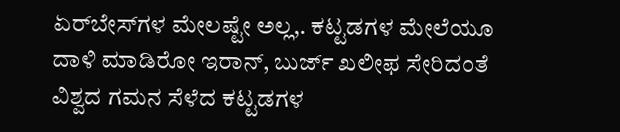ಏರ್‌ಬೇಸ್‌‌ಗಳ ಮೇಲಷ್ಟೇ ಅಲ್ಲ,. ಕಟ್ಟಡಗಳ ಮೇಲೆಯೂ ದಾಳಿ ಮಾಡಿರೋ ಇರಾನ್‌‌, ಬುರ್ಜ್ ಖಲೀಫ ಸೇರಿದಂತೆ ವಿಶ್ವದ ಗಮನ ಸೆಳೆದ ಕಟ್ಟಡಗಳ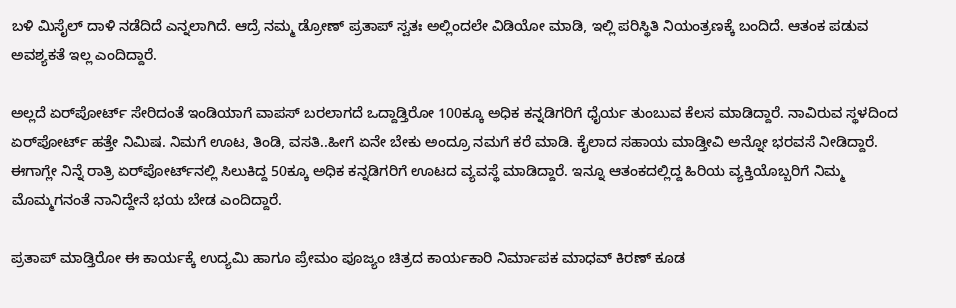ಬಳಿ ಮಿಸೈಲ್ ದಾಳಿ ನಡೆದಿದೆ ಎನ್ನಲಾಗಿದೆ. ಆದ್ರೆ ನಮ್ಮ ಡ್ರೋಣ್ ಪ್ರತಾಪ್ ಸ್ವತಃ ಅಲ್ಲಿಂದಲೇ ವಿಡಿಯೋ ಮಾಡಿ, ಇಲ್ಲಿ ಪರಿಸ್ಥಿತಿ ನಿಯಂತ್ರಣಕ್ಕೆ ಬಂದಿದೆ. ಆತಂಕ ಪಡುವ ಅವಶ್ಯಕತೆ ಇಲ್ಲ ಎಂದಿದ್ದಾರೆ.

ಅಲ್ಲದೆ ಏರ್‌ಪೋರ್ಟ್ ಸೇರಿದಂತೆ ಇಂಡಿಯಾಗೆ ವಾಪಸ್ ಬರಲಾಗದೆ ಒದ್ದಾಡ್ತಿರೋ 100ಕ್ಕೂ ಅಧಿಕ ಕನ್ನಡಿಗರಿಗೆ ಧೈರ್ಯ ತುಂಬುವ ಕೆಲಸ ಮಾಡಿದ್ದಾರೆ. ನಾವಿರುವ ಸ್ಥಳದಿಂದ ಏರ್‌ಪೋರ್ಟ್ ಹತ್ತೇ ನಿಮಿಷ. ನಿಮಗೆ ಊಟ, ತಿಂಡಿ, ವಸತಿ..ಹೀಗೆ ಏನೇ ಬೇಕು ಅಂದ್ರೂ ನಮಗೆ ಕರೆ ಮಾಡಿ. ಕೈಲಾದ ಸಹಾಯ ಮಾಡ್ತೀವಿ ಅನ್ನೋ ಭರವಸೆ ನೀಡಿದ್ದಾರೆ. ಈಗಾಗ್ಲೇ ನಿನ್ನೆ ರಾತ್ರಿ ಏರ್‌ಪೋರ್ಟ್‌‌ನಲ್ಲಿ ಸಿಲುಕಿದ್ದ 50ಕ್ಕೂ ಅಧಿಕ ಕನ್ನಡಿಗರಿಗೆ ಊಟದ ವ್ಯವಸ್ಥೆ ಮಾಡಿದ್ದಾರೆ. ಇನ್ನೂ ಆತಂಕದಲ್ಲಿದ್ದ ಹಿರಿಯ ವ್ಯಕ್ತಿಯೊಬ್ಬರಿಗೆ ನಿಮ್ಮ ಮೊಮ್ಮಗನಂತೆ ನಾನಿದ್ದೇನೆ ಭಯ ಬೇಡ ಎಂದಿದ್ದಾರೆ.

ಪ್ರತಾಪ್ ಮಾಡ್ತಿರೋ ಈ ಕಾರ್ಯಕ್ಕೆ ಉದ್ಯಮಿ ಹಾಗೂ ಪ್ರೇಮಂ ಪೂಜ್ಯಂ ಚಿತ್ರದ ಕಾರ್ಯಕಾರಿ ನಿರ್ಮಾಪಕ ಮಾಧವ್ ಕಿರಣ್ ಕೂಡ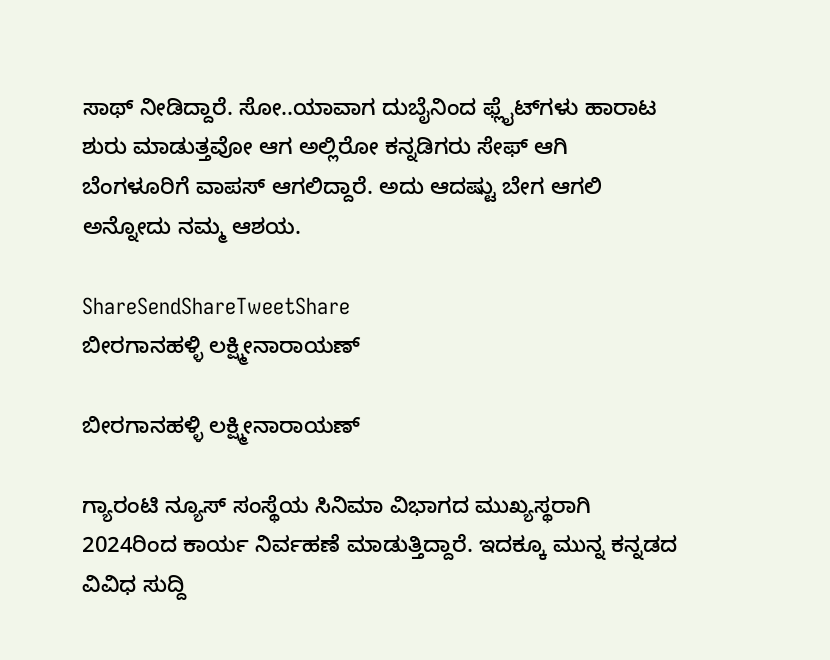ಸಾಥ್ ನೀಡಿದ್ದಾರೆ. ಸೋ..ಯಾವಾಗ ದುಬೈನಿಂದ ಫ್ಲೈಟ್‌‌ಗಳು ಹಾರಾಟ ಶುರು ಮಾಡುತ್ತವೋ ಆಗ ಅಲ್ಲಿರೋ ಕನ್ನಡಿಗರು ಸೇಫ್ ಆಗಿ ಬೆಂಗಳೂರಿಗೆ ವಾಪಸ್ ಆಗಲಿದ್ದಾರೆ. ಅದು ಆದಷ್ಟು ಬೇಗ ಆಗಲಿ ಅನ್ನೋದು ನಮ್ಮ ಆಶಯ.

ShareSendShareTweetShare
ಬೀರಗಾನಹಳ್ಳಿ ಲಕ್ಷ್ಮೀನಾರಾಯಣ್

ಬೀರಗಾನಹಳ್ಳಿ ಲಕ್ಷ್ಮೀನಾರಾಯಣ್

ಗ್ಯಾರಂಟಿ ನ್ಯೂಸ್ ಸಂಸ್ಥೆಯ ಸಿನಿಮಾ ವಿಭಾಗದ ಮುಖ್ಯಸ್ಥರಾಗಿ 2024ರಿಂದ ಕಾರ್ಯ ನಿರ್ವಹಣೆ ಮಾಡುತ್ತಿದ್ದಾರೆ. ಇದಕ್ಕೂ ಮುನ್ನ ಕನ್ನಡದ ವಿವಿಧ ಸುದ್ದಿ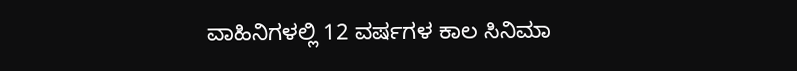ವಾಹಿನಿಗಳಲ್ಲಿ 12 ವರ್ಷಗಳ ಕಾಲ ಸಿನಿಮಾ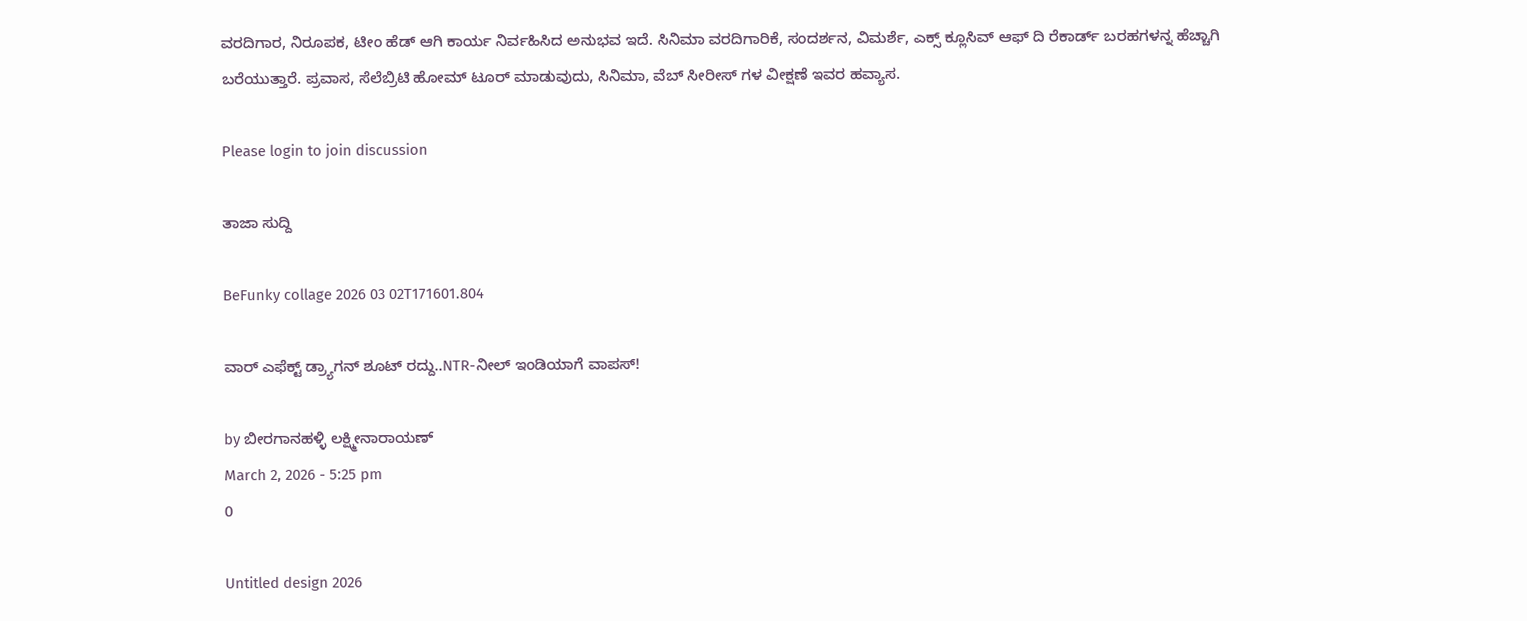ವರದಿಗಾರ, ನಿರೂಪಕ, ಟೀಂ ಹೆಡ್ ಆಗಿ ಕಾರ್ಯ ನಿರ್ವಹಿಸಿದ ಅನುಭವ ಇದೆ. ಸಿನಿಮಾ ವರದಿಗಾರಿಕೆ, ಸಂದರ್ಶನ, ವಿಮರ್ಶೆ, ಎಕ್ಸ್ ಕ್ಲೂಸಿವ್ ಆಫ್ ದಿ ರೆಕಾರ್ಡ್ ಬರಹಗಳನ್ನ ಹೆಚ್ಚಾಗಿ ಬರೆಯುತ್ತಾರೆ. ಪ್ರವಾಸ, ಸೆಲೆಬ್ರಿಟಿ ಹೋಮ್ ಟೂರ್ ಮಾಡುವುದು, ಸಿನಿಮಾ, ವೆಬ್ ಸೀರೀಸ್ ಗಳ ವೀಕ್ಷಣೆ ಇವರ ಹವ್ಯಾಸ.

Please login to join discussion

ತಾಜಾ ಸುದ್ದಿ

BeFunky collage 2026 03 02T171601.804

ವಾರ್ ಎಫೆಕ್ಟ್ ಡ್ರ್ಯಾಗನ್ ಶೂಟ್ ರದ್ದು..NTR-ನೀಲ್ ಇಂಡಿಯಾಗೆ ವಾಪಸ್!

by ಬೀರಗಾನಹಳ್ಳಿ ಲಕ್ಷ್ಮೀನಾರಾಯಣ್
March 2, 2026 - 5:25 pm
0

Untitled design 2026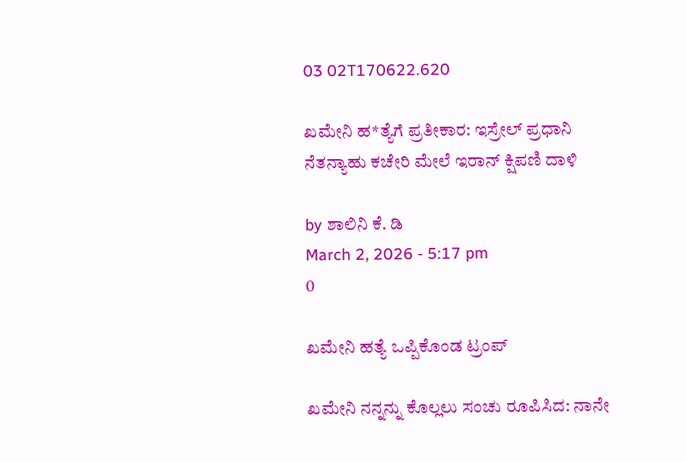03 02T170622.620

ಖಮೇನಿ ಹ*ತ್ಯೆಗೆ ಪ್ರತೀಕಾರ: ಇಸ್ರೇಲ್‌ ಪ್ರಧಾನಿ ನೆತನ್ಯಾಹು ಕಚೇರಿ ಮೇಲೆ ಇರಾನ್ ಕ್ಷಿಪಣಿ ದಾಳಿ

by ಶಾಲಿನಿ ಕೆ. ಡಿ
March 2, 2026 - 5:17 pm
0

ಖಮೇನಿ ಹತ್ಯೆ ಒಪ್ಪಿಕೊಂಡ ಟ್ರಂಪ್

ಖಮೇನಿ ನನ್ನನ್ನು ಕೊಲ್ಲಲು ಸಂಚು ರೂಪಿಸಿದ: ನಾನೇ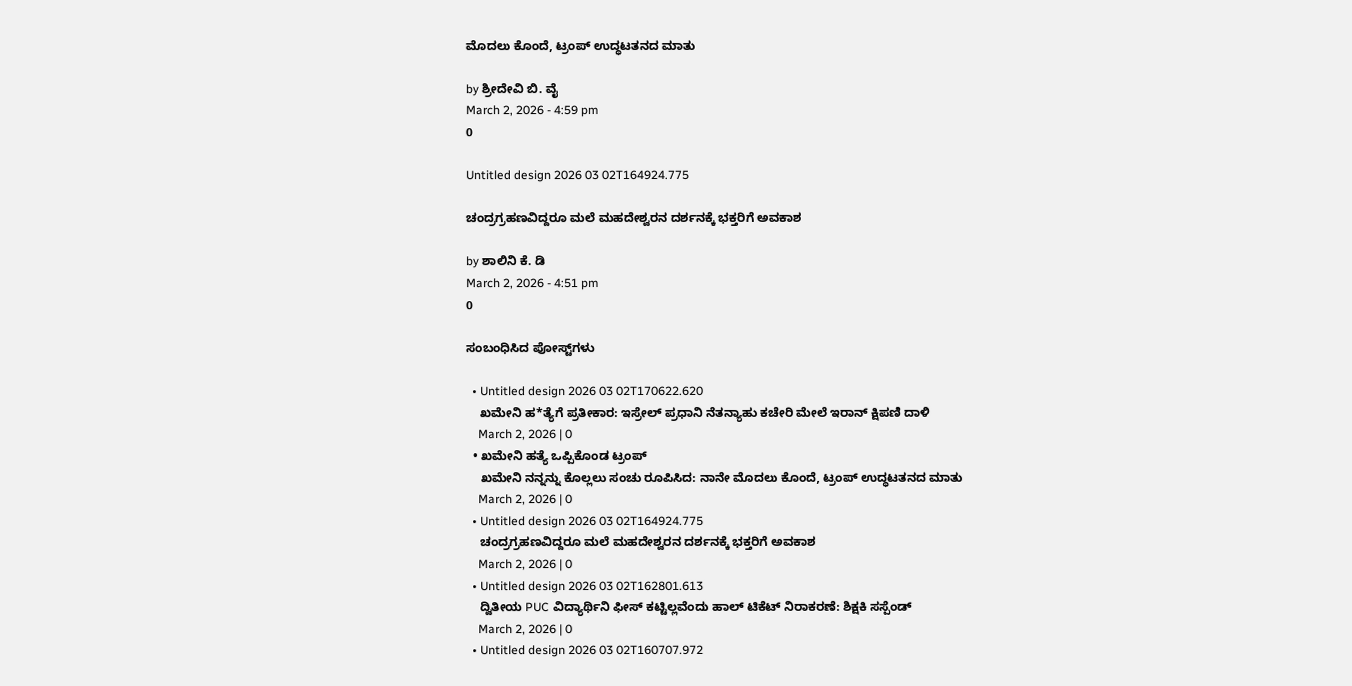ಮೊದಲು ಕೊಂದೆ, ಟ್ರಂಪ್‌ ಉದ್ಧಟತನದ ಮಾತು

by ಶ್ರೀದೇವಿ ಬಿ. ವೈ
March 2, 2026 - 4:59 pm
0

Untitled design 2026 03 02T164924.775

ಚಂದ್ರಗ್ರಹಣವಿದ್ದರೂ ಮಲೆ ಮಹದೇಶ್ವರನ ದರ್ಶನಕ್ಕೆ ಭಕ್ತರಿಗೆ ಅವಕಾಶ

by ಶಾಲಿನಿ ಕೆ. ಡಿ
March 2, 2026 - 4:51 pm
0

ಸಂಬಂಧಿಸಿದ ಪೋಸ್ಟ್‌ಗಳು

  • Untitled design 2026 03 02T170622.620
    ಖಮೇನಿ ಹ*ತ್ಯೆಗೆ ಪ್ರತೀಕಾರ: ಇಸ್ರೇಲ್‌ ಪ್ರಧಾನಿ ನೆತನ್ಯಾಹು ಕಚೇರಿ ಮೇಲೆ ಇರಾನ್ ಕ್ಷಿಪಣಿ ದಾಳಿ
    March 2, 2026 | 0
  • ಖಮೇನಿ ಹತ್ಯೆ ಒಪ್ಪಿಕೊಂಡ ಟ್ರಂಪ್
    ಖಮೇನಿ ನನ್ನನ್ನು ಕೊಲ್ಲಲು ಸಂಚು ರೂಪಿಸಿದ: ನಾನೇ ಮೊದಲು ಕೊಂದೆ, ಟ್ರಂಪ್‌ ಉದ್ಧಟತನದ ಮಾತು
    March 2, 2026 | 0
  • Untitled design 2026 03 02T164924.775
    ಚಂದ್ರಗ್ರಹಣವಿದ್ದರೂ ಮಲೆ ಮಹದೇಶ್ವರನ ದರ್ಶನಕ್ಕೆ ಭಕ್ತರಿಗೆ ಅವಕಾಶ
    March 2, 2026 | 0
  • Untitled design 2026 03 02T162801.613
    ದ್ವಿತೀಯ PUC ವಿದ್ಯಾರ್ಥಿನಿ ಫೀಸ್ ಕಟ್ಟಿಲ್ಲವೆಂದು ಹಾಲ್ ಟಿಕೆಟ್ ನಿರಾಕರಣೆ: ಶಿಕ್ಷಕಿ ಸಸ್ಪೆಂಡ್
    March 2, 2026 | 0
  • Untitled design 2026 03 02T160707.972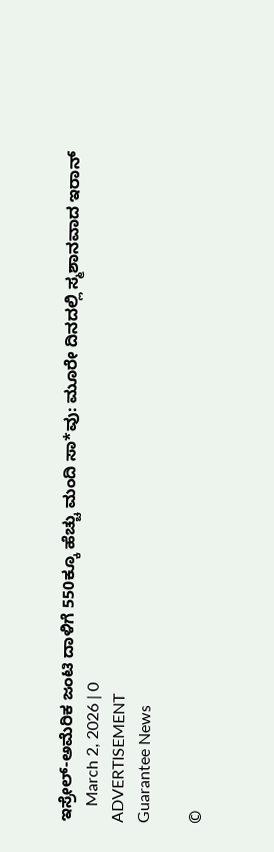ಇಸ್ರೇಲ್-ಅಮೆರಿಕ ಜಂಟಿ ದಾಳಿಗೆ 550ಕ್ಕೂ ಹೆಚ್ಚು ಮಂದಿ ಸಾ*ವು: ಮೂರೇ ದಿನದಲ್ಲಿ ಸ್ಮಶಾನವಾದ ಇರಾನ್
    March 2, 2026 | 0
ADVERTISEMENT
Guarantee News

©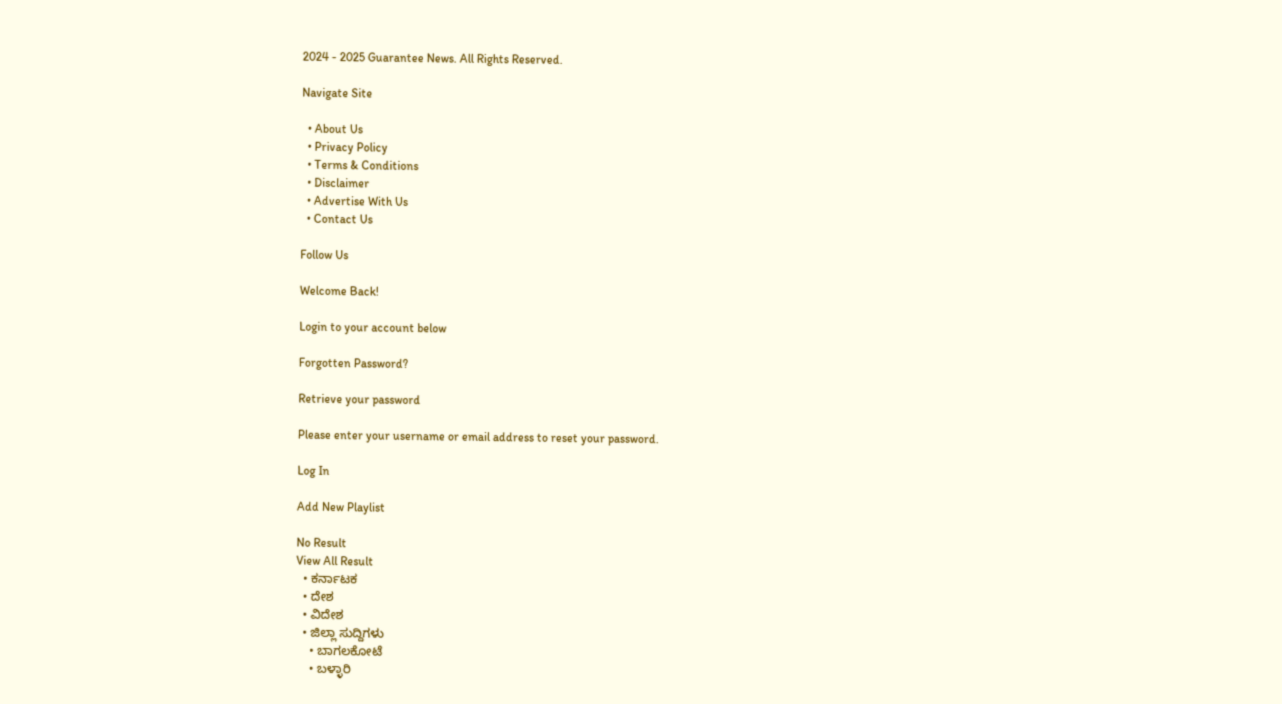2024 - 2025 Guarantee News. All Rights Reserved.

Navigate Site

  • About Us
  • Privacy Policy
  • Terms & Conditions
  • Disclaimer
  • Advertise With Us
  • Contact Us

Follow Us

Welcome Back!

Login to your account below

Forgotten Password?

Retrieve your password

Please enter your username or email address to reset your password.

Log In

Add New Playlist

No Result
View All Result
  • ಕರ್ನಾಟಕ
  • ದೇಶ
  • ವಿದೇಶ
  • ಜಿಲ್ಲಾ ಸುದ್ದಿಗಳು
    • ಬಾಗಲಕೋಟೆ
    • ಬಳ್ಳಾರಿ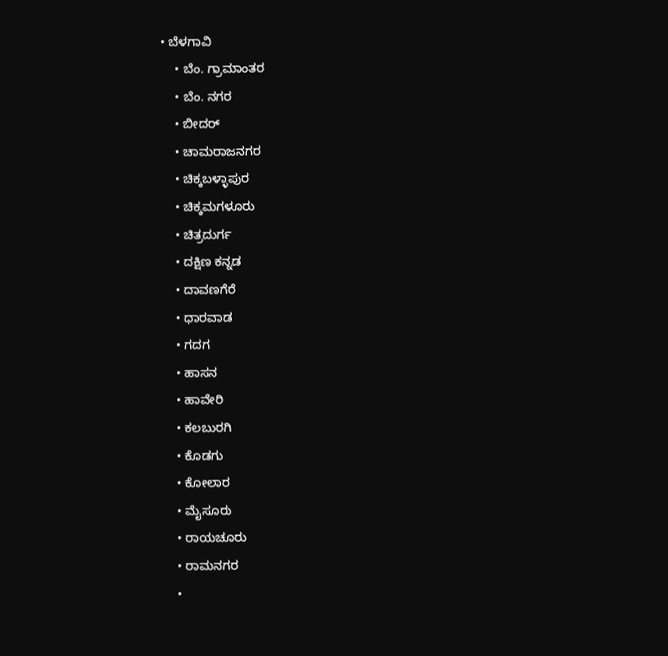• ಬೆಳಗಾವಿ
    • ಬೆಂ. ಗ್ರಾಮಾಂತರ
    • ಬೆಂ. ನಗರ
    • ಬೀದರ್
    • ಚಾಮರಾಜನಗರ
    • ಚಿಕ್ಕಬಳ್ಳಾಪುರ
    • ಚಿಕ್ಕಮಗಳೂರು
    • ಚಿತ್ರದುರ್ಗ
    • ದಕ್ಷಿಣ ಕನ್ನಡ
    • ದಾವಣಗೆರೆ
    • ಧಾರವಾಡ
    • ಗದಗ
    • ಹಾಸನ
    • ಹಾವೇರಿ
    • ಕಲಬುರಗಿ
    • ಕೊಡಗು
    • ಕೋಲಾರ
    • ಮೈಸೂರು
    • ರಾಯಚೂರು
    • ರಾಮನಗರ
    •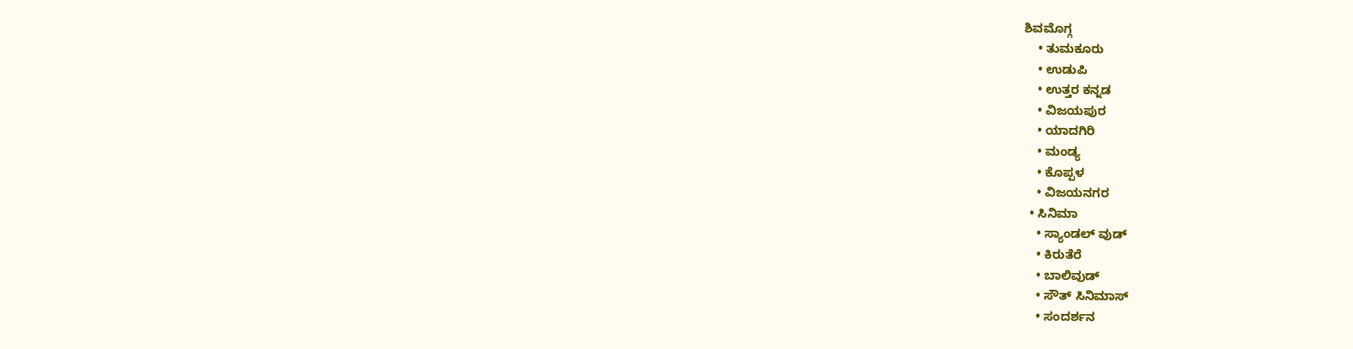ಶಿವಮೊಗ್ಗ
    • ತುಮಕೂರು
    • ಉಡುಪಿ
    • ಉತ್ತರ ಕನ್ನಡ
    • ವಿಜಯಪುರ
    • ಯಾದಗಿರಿ
    • ಮಂಡ್ಯ
    • ಕೊಪ್ಪಳ
    • ವಿಜಯನಗರ
  • ಸಿನಿಮಾ
    • ಸ್ಯಾಂಡಲ್ ವುಡ್
    • ಕಿರುತೆರೆ
    • ಬಾಲಿವುಡ್
    • ಸೌತ್ ಸಿನಿಮಾಸ್
    • ಸಂದರ್ಶನ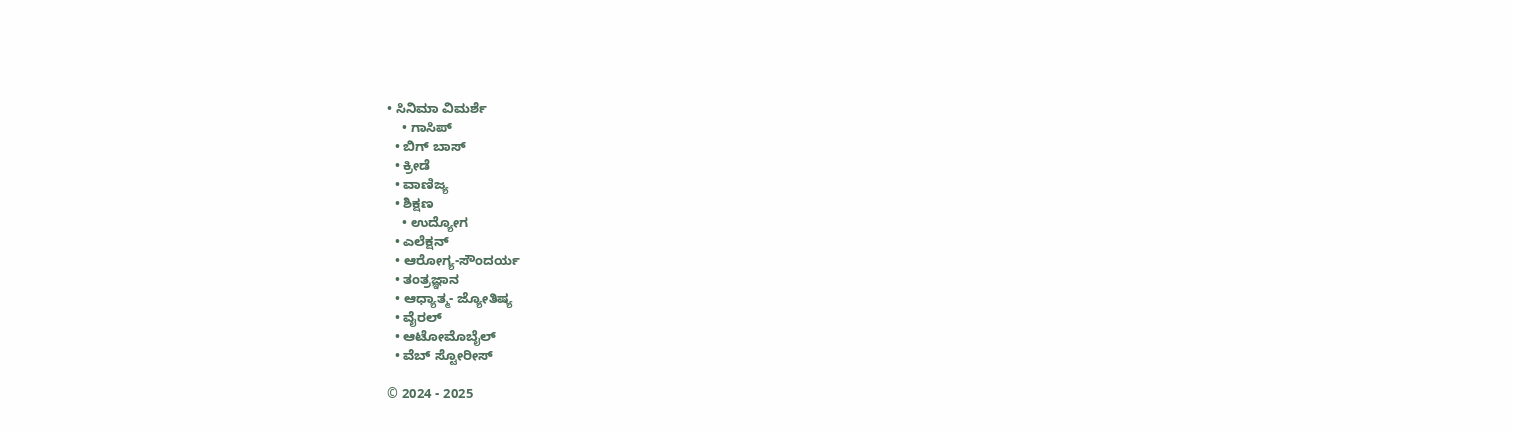• ಸಿನಿಮಾ ವಿಮರ್ಶೆ
    • ಗಾಸಿಪ್
  • ಬಿಗ್ ಬಾಸ್
  • ಕ್ರೀಡೆ
  • ವಾಣಿಜ್ಯ
  • ಶಿಕ್ಷಣ
    • ಉದ್ಯೋಗ
  • ಎಲೆಕ್ಷನ್
  • ಆರೋಗ್ಯ-ಸೌಂದರ್ಯ
  • ತಂತ್ರಜ್ಞಾನ
  • ಆಧ್ಯಾತ್ಮ- ಜ್ಯೋತಿಷ್ಯ
  • ವೈರಲ್
  • ಆಟೋಮೊಬೈಲ್
  • ವೆಬ್ ಸ್ಟೋರೀಸ್

© 2024 - 2025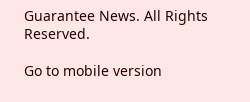Guarantee News. All Rights Reserved.

Go to mobile version